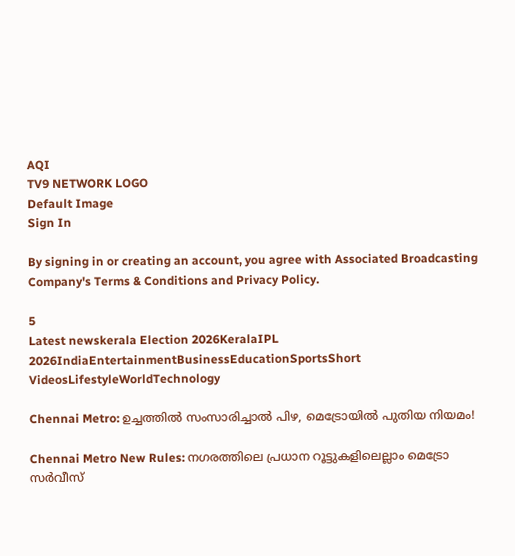AQI
TV9 NETWORK LOGO
Default Image
Sign In

By signing in or creating an account, you agree with Associated Broadcasting Company's Terms & Conditions and Privacy Policy.

5
Latest newskerala Election 2026KeralaIPL 2026IndiaEntertainmentBusinessEducationSportsShort VideosLifestyleWorldTechnology

Chennai Metro: ഉച്ചത്തിൽ സംസാരിച്ചാൽ പിഴ, മെട്രോയിൽ പുതിയ നിയമം!

Chennai Metro New Rules: നഗരത്തിലെ പ്രധാന റൂട്ടുകളിലെല്ലാം മെട്രോ സർവീസ്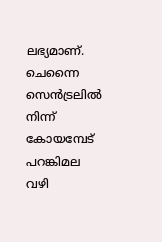ലഭ്യമാണ്. ചെന്നൈ സെൻട്രലിൽ നിന്ന് കോയമ്പേട് പറങ്കിമല വഴി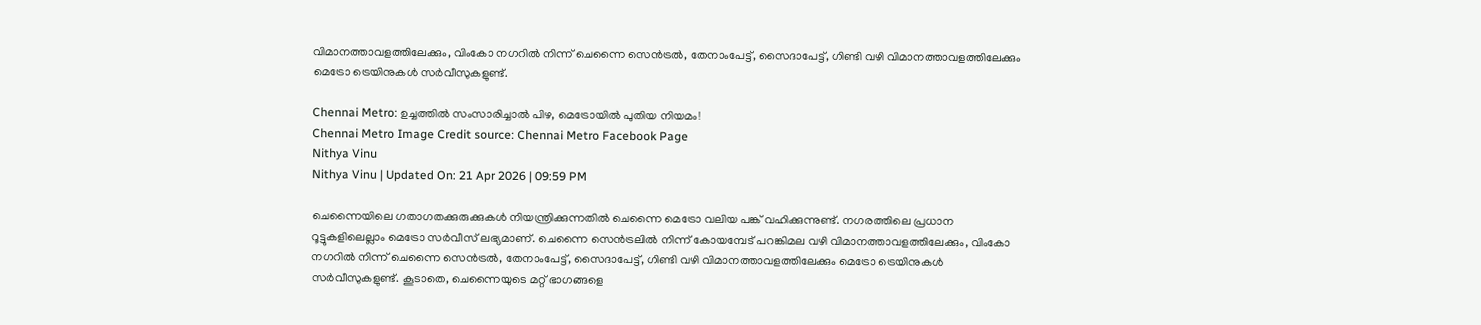വിമാനത്താവളത്തിലേക്കും, വിംകോ നഗറിൽ നിന്ന് ചെന്നൈ സെൻട്രൽ, തേനാംപേട്ട്, സൈദാപേട്ട്, ഗിണ്ടി വഴി വിമാനത്താവളത്തിലേക്കും മെട്രോ ട്രെയിനുകൾ സർവീസുകളുണ്ട്.

Chennai Metro: ഉച്ചത്തിൽ സംസാരിച്ചാൽ പിഴ, മെട്രോയിൽ പുതിയ നിയമം!
Chennai Metro Image Credit source: Chennai Metro Facebook Page
Nithya Vinu
Nithya Vinu | Updated On: 21 Apr 2026 | 09:59 PM

ചെന്നൈയിലെ ഗതാഗതക്കുരുക്കുകൾ നിയന്ത്രിക്കുന്നതിൽ ചെന്നൈ മെട്രോ വലിയ പങ്ക് വഹിക്കുന്നുണ്ട്. നഗരത്തിലെ പ്രധാന റൂട്ടുകളിലെല്ലാം മെട്രോ സർവീസ് ലഭ്യമാണ്. ചെന്നൈ സെൻട്രലിൽ നിന്ന് കോയമ്പേട് പറങ്കിമല വഴി വിമാനത്താവളത്തിലേക്കും, വിംകോ നഗറിൽ നിന്ന് ചെന്നൈ സെൻട്രൽ, തേനാംപേട്ട്, സൈദാപേട്ട്, ഗിണ്ടി വഴി വിമാനത്താവളത്തിലേക്കും മെട്രോ ട്രെയിനുകൾ സർവീസുകളുണ്ട്. കൂടാതെ, ചെന്നൈയുടെ മറ്റ് ഭാഗങ്ങളെ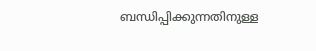ബന്ധിപ്പിക്കുന്നതിനുള്ള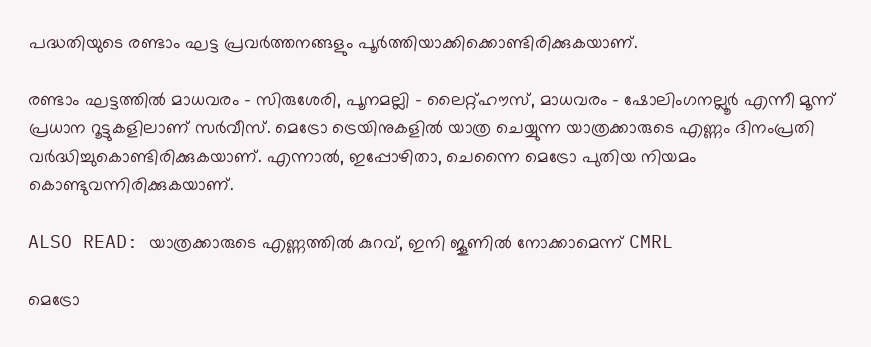പദ്ധതിയുടെ രണ്ടാം ഘട്ട പ്രവർത്തനങ്ങളും പൂർത്തിയാക്കിക്കൊണ്ടിരിക്കുകയാണ്.

രണ്ടാം ഘട്ടത്തിൽ മാധവരം – സിരുശേരി, പൂനമല്ലി – ലൈറ്റ്ഹൗസ്, മാധവരം – ഷോലിംഗനല്ലൂർ എന്നീ മൂന്ന് പ്രധാന റൂട്ടുകളിലാണ് സർവീസ്. മെട്രോ ട്രെയിനുകളിൽ യാത്ര ചെയ്യുന്ന യാത്രക്കാരുടെ എണ്ണം ദിനംപ്രതി വർദ്ധിച്ചുകൊണ്ടിരിക്കുകയാണ്. എന്നാൽ, ഇപ്പോഴിതാ, ചെന്നൈ മെട്രോ പുതിയ നിയമം കൊണ്ടുവന്നിരിക്കുകയാണ്.

ALSO READ: യാത്രക്കാരുടെ എണ്ണത്തിൽ കുറവ്, ഇനി ജൂണിൽ നോക്കാമെന്ന് CMRL

മെട്രോ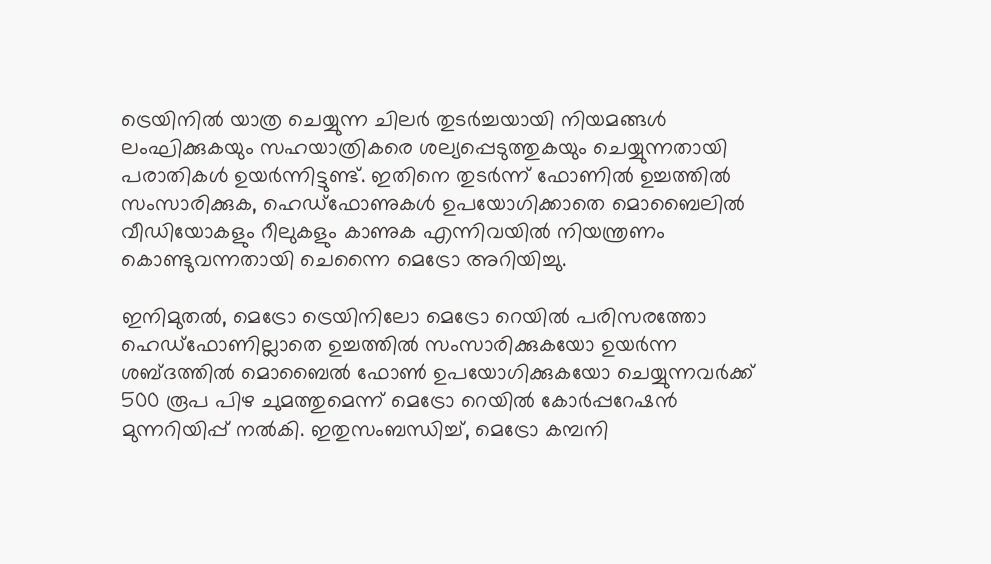ട്രെയിനിൽ യാത്ര ചെയ്യുന്ന ചിലർ തുടർച്ചയായി നിയമങ്ങൾ ലംഘിക്കുകയും സഹയാത്രികരെ ശല്യപ്പെടുത്തുകയും ചെയ്യുന്നതായി പരാതികൾ ഉയർന്നിട്ടുണ്ട്. ഇതിനെ തുടർന്ന് ഫോണിൽ ഉച്ചത്തിൽ സംസാരിക്കുക, ഹെഡ്‌ഫോണുകൾ ഉപയോഗിക്കാതെ മൊബൈലിൽ വീഡിയോകളും റീലുകളും കാണുക എന്നിവയിൽ നിയന്ത്രണം കൊണ്ടുവന്നതായി ചെന്നൈ മെട്രോ അറിയിച്ചു.

ഇനിമുതൽ, മെട്രോ ട്രെയിനിലോ മെട്രോ റെയിൽ പരിസരത്തോ ഹെഡ്‌ഫോണില്ലാതെ ഉച്ചത്തിൽ സംസാരിക്കുകയോ ഉയർന്ന ശബ്ദത്തിൽ മൊബൈൽ ഫോൺ ഉപയോഗിക്കുകയോ ചെയ്യുന്നവർക്ക് 500 രൂപ പിഴ ചുമത്തുമെന്ന് മെട്രോ റെയിൽ കോർപ്പറേഷൻ മുന്നറിയിപ്പ് നൽകി. ഇതുസംബന്ധിച്ച്, മെട്രോ കമ്പനി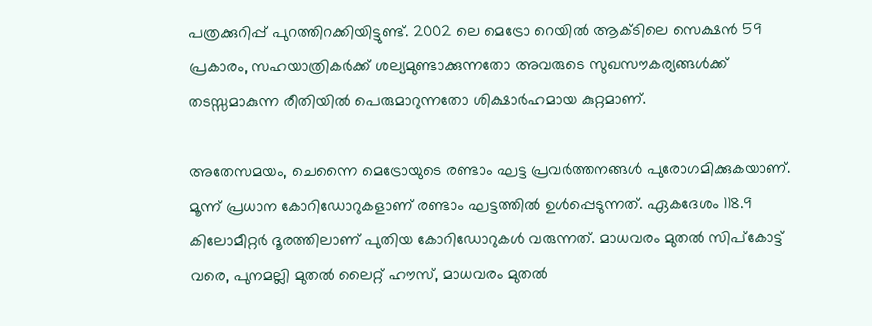പത്രക്കുറിപ്പ് പുറത്തിറക്കിയിട്ടുണ്ട്. 2002 ലെ മെട്രോ റെയിൽ ആക്ടിലെ സെക്ഷൻ 59 പ്രകാരം, സഹയാത്രികർക്ക് ശല്യമുണ്ടാക്കുന്നതോ അവരുടെ സുഖസൗകര്യങ്ങൾക്ക് തടസ്സമാകുന്ന രീതിയിൽ പെരുമാറുന്നതോ ശിക്ഷാർഹമായ കുറ്റമാണ്.

അതേസമയം, ചെന്നൈ മെട്രോയുടെ രണ്ടാം ഘട്ട പ്രവർത്തനങ്ങൾ പുരോഗമിക്കുകയാണ്. മൂന്ന് പ്രധാന കോറിഡോറുകളാണ് രണ്ടാം ഘട്ടത്തിൽ ഉൾപ്പെടുന്നത്. ഏകദേശം 118.9 കിലോമീറ്റർ ദൂരത്തിലാണ് പുതിയ കോറിഡോറുകൾ വരുന്നത്. മാധവരം മുതൽ സിപ്കോട്ട് വരെ, പുനമല്ലി മുതൽ ലൈറ്റ് ഹൗസ്, മാധവരം മുതൽ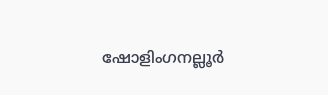ഷോളിംഗനല്ലൂർ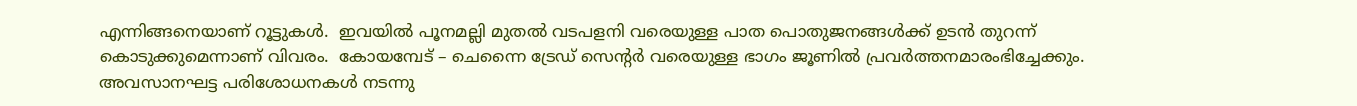എന്നിങ്ങനെയാണ് റൂട്ടുകൾ.  ഇവയിൽ പൂനമല്ലി മുതൽ വടപളനി വരെയുള്ള പാത പൊതുജനങ്ങൾക്ക് ഉടൻ തുറന്ന് കൊടുക്കുമെന്നാണ് വിവരം.  കോയമ്പേട് – ചെന്നൈ ട്രേഡ് സെന്റർ വരെയുള്ള ഭാഗം ജൂണിൽ പ്രവർത്തനമാരംഭിച്ചേക്കും. അവസാനഘട്ട പരിശോധനകൾ നടന്നു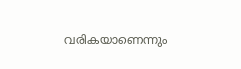വരികയാണെന്നും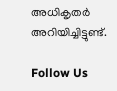അധികൃതർ അറിയിച്ചിട്ടുണ്ട്.

Follow Us